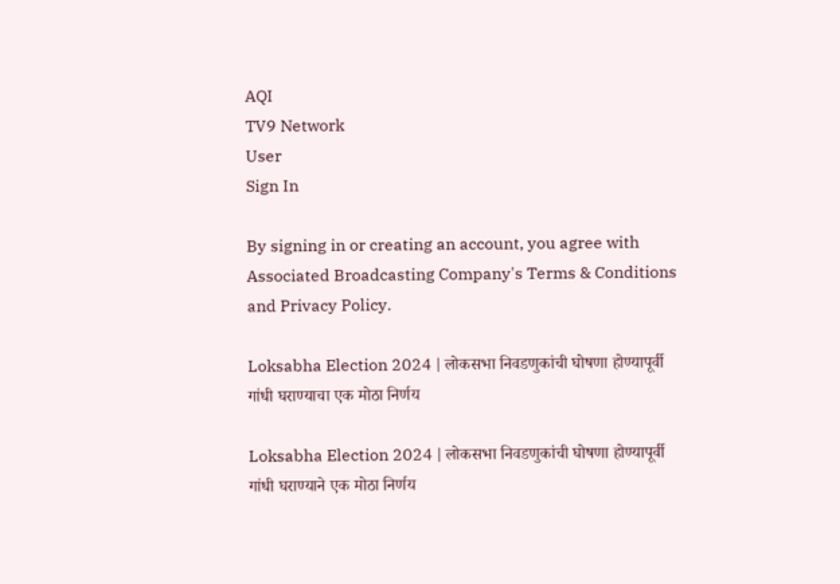AQI
TV9 Network
User
Sign In

By signing in or creating an account, you agree with Associated Broadcasting Company's Terms & Conditions and Privacy Policy.

Loksabha Election 2024 | लोकसभा निवडणुकांची घोषणा होण्यापूर्वी गांधी घराण्याचा एक मोठा निर्णय

Loksabha Election 2024 | लोकसभा निवडणुकांची घोषणा होण्यापूर्वी गांधी घराण्याने एक मोठा निर्णय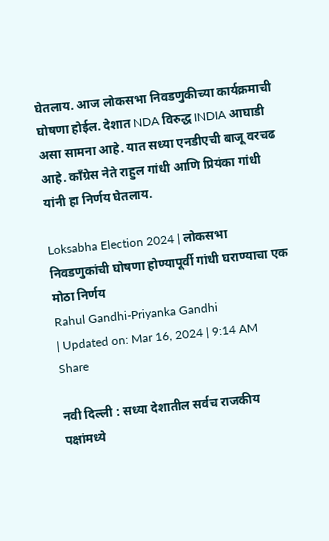घेतलाय. आज लोकसभा निवडणुकीच्या कार्यक्रमाची घोषणा होईल. देशात NDA विरुद्ध INDIA आघाडी असा सामना आहे. यात सध्या एनडीएची बाजू वरचढ आहे. काँग्रेस नेते राहुल गांधी आणि प्रियंका गांधी यांनी हा निर्णय घेतलाय.

Loksabha Election 2024 | लोकसभा निवडणुकांची घोषणा होण्यापूर्वी गांधी घराण्याचा एक मोठा निर्णय
Rahul Gandhi-Priyanka Gandhi
| Updated on: Mar 16, 2024 | 9:14 AM
Share

नवी दिल्ली : सध्या देशातील सर्वच राजकीय पक्षांमध्ये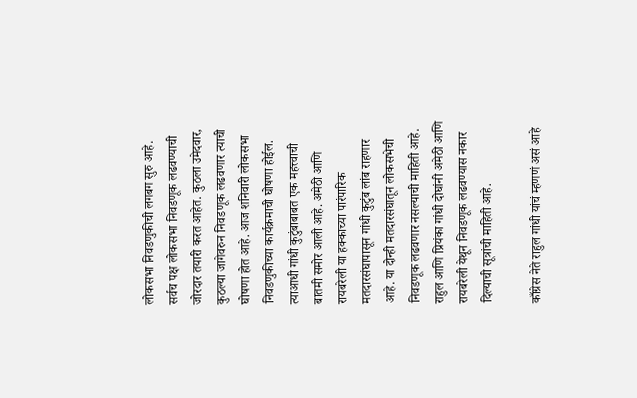लोकसभा निवडणुकीची लगबग सुरु आहे. सर्वच पक्ष लोकसभा निवडणूक लढवण्याची जोरदार तयारी करत आहेत. कुठला उमेदवार, कुठल्या जागेवरुन निवडणूक लढवणार त्याची घोषणा होत आहे. आज शनिवारी लोकसभा निवडणुकीच्या कार्यक्रमाची घोषणा होईल. त्याआधी गांधी कुटुंबाबाबत एक महत्त्वाची बातमी समोर आली आहे. अमेठी आणि रायबरेली या हक्काच्या पारंपारिक मतदारसंघापासून गांधी कुटुंब लांब राहणार आहे. या दोन्ही मतदारसंघातून लोकसभेची निवडणूक लढवणार नसल्याची माहिती आहे. राहुल आणि प्रियंका गांधी दोघांनी अमेठी आणि रायबरेली येथून निवडणूक लढवण्यास नकार दिल्याची सूत्रांची माहिती आहे.

काँग्रेस नेते राहुल गांधी यांचं म्हणणं असं आहे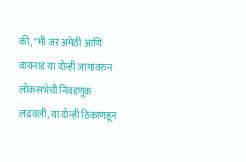की, “मी जर अमेठी आणि वायनाड या दोन्ही जागांवरुन लोकसभेची निवडणूक लढवली, या दोन्ही ठिकाणहून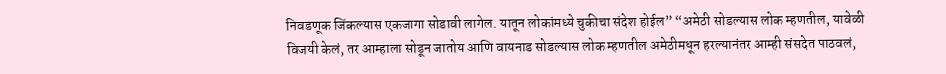निवडणूक जिंकल्यास एकजागा सोडावी लागेल. यातून लोकांमध्ये चुकीचा संदेश होईल” “अमेठी सोडल्यास लोक म्हणतील, यावेळी विजयी केलं, तर आम्हाला सोडून जातोय आणि वायनाड सोडल्यास लोक म्हणतील अमेठीमधून हरल्यानंतर आम्ही संसदेत पाठवलं,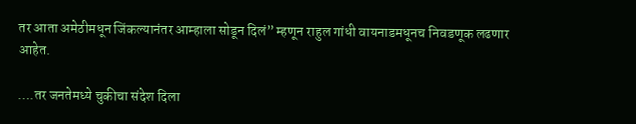तर आता अमेठीमधून जिंकल्यानंतर आम्हाला सोडून दिलं” म्हणून राहुल गांधी वायनाडमधूनच निवडणूक लढणार आहेत.

….तर जनतेमध्ये चुकीचा संदेश दिला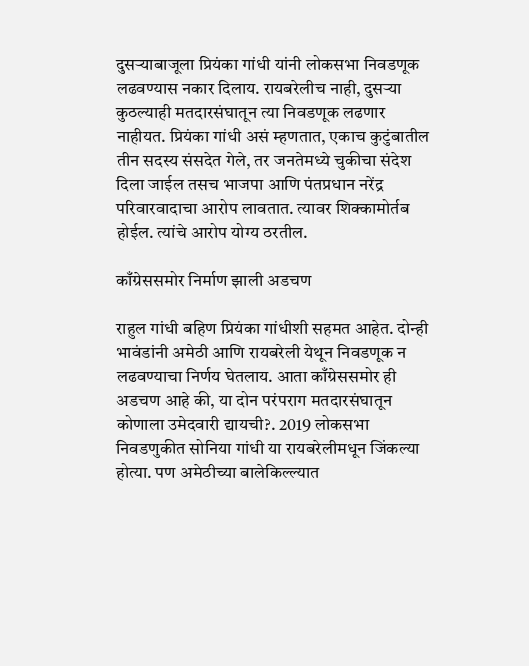दुसऱ्याबाजूला प्रियंका गांधी यांनी लोकसभा निवडणूक लढवण्यास नकार दिलाय. रायबरेलीच नाही, दुसऱ्या कुठल्याही मतदारसंघातून त्या निवडणूक लढणार नाहीयत. प्रियंका गांधी असं म्हणतात, एकाच कुटुंबातील तीन सदस्य संसदेत गेले, तर जनतेमध्ये चुकीचा संदेश दिला जाईल तसच भाजपा आणि पंतप्रधान नरेंद्र परिवारवादाचा आरोप लावतात. त्यावर शिक्कामोर्तब होईल. त्यांचे आरोप योग्य ठरतील.

काँग्रेससमोर निर्माण झाली अडचण

राहुल गांधी बहिण प्रियंका गांधीशी सहमत आहेत. दोन्ही भावंडांनी अमेठी आणि रायबरेली येथून निवडणूक न लढवण्याचा निर्णय घेतलाय. आता काँग्रेससमोर ही अडचण आहे की, या दोन परंपराग मतदारसंघातून कोणाला उमेदवारी द्यायची?. 2019 लोकसभा निवडणुकीत सोनिया गांधी या रायबरेलीमधून जिंकल्या होत्या. पण अमेठीच्या बालेकिल्ल्यात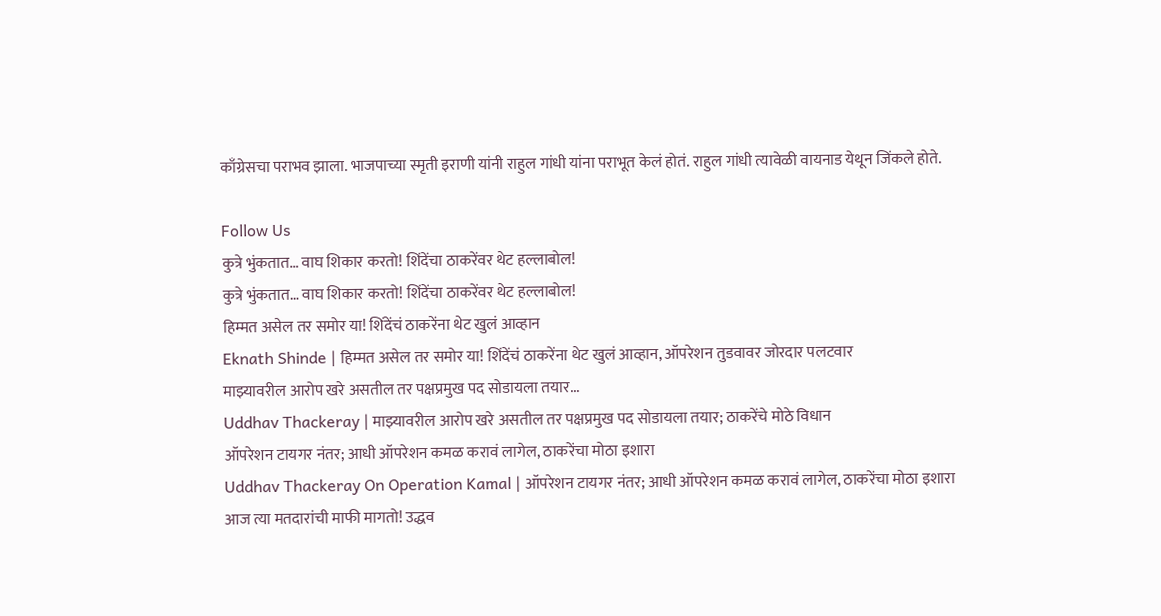काँग्रेसचा पराभव झाला. भाजपाच्या स्मृती इराणी यांनी राहुल गांधी यांना पराभूत केलं होतं. राहुल गांधी त्यावेळी वायनाड येथून जिंकले होते.

Follow Us
कुत्रे भुंकतात… वाघ शिकार करतो! शिंदेंचा ठाकरेंवर थेट हल्लाबोल!
कुत्रे भुंकतात… वाघ शिकार करतो! शिंदेंचा ठाकरेंवर थेट हल्लाबोल!
हिम्मत असेल तर समोर या! शिंदेंचं ठाकरेंना थेट खुलं आव्हान
Eknath Shinde | हिम्मत असेल तर समोर या! शिंदेंचं ठाकरेंना थेट खुलं आव्हान, ऑपरेशन तुडवावर जोरदार पलटवार
माझ्यावरील आरोप खरे असतील तर पक्षप्रमुख पद सोडायला तयार...
Uddhav Thackeray | माझ्यावरील आरोप खरे असतील तर पक्षप्रमुख पद सोडायला तयार; ठाकरेंचे मोठे विधान
ऑपरेशन टायगर नंतर; आधी ऑपरेशन कमळ करावं लागेल, ठाकरेंचा मोठा इशारा
Uddhav Thackeray On Operation Kamal | ऑपरेशन टायगर नंतर; आधी ऑपरेशन कमळ करावं लागेल, ठाकरेंचा मोठा इशारा
आज त्या मतदारांची माफी मागतो! उद्धव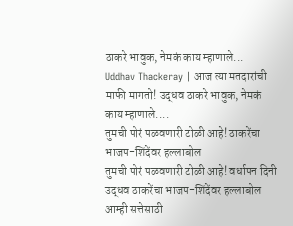ठाकरे भावुक, नेमकं काय म्हाणाले...
Uddhav Thackeray | आज त्या मतदारांची माफी मागतो! उद्धव ठाकरे भावुक, नेमकं काय म्हाणाले....
तुमची पोरं पळवणारी टोळी आहे! ठाकरेंचा भाजप-शिंदेंवर हल्लाबोल
तुमची पोरं पळवणारी टोळी आहे! वर्धापन दिनी उद्धव ठाकरेंचा भाजप-शिंदेंवर हल्लाबोल
आम्ही सत्तेसाठी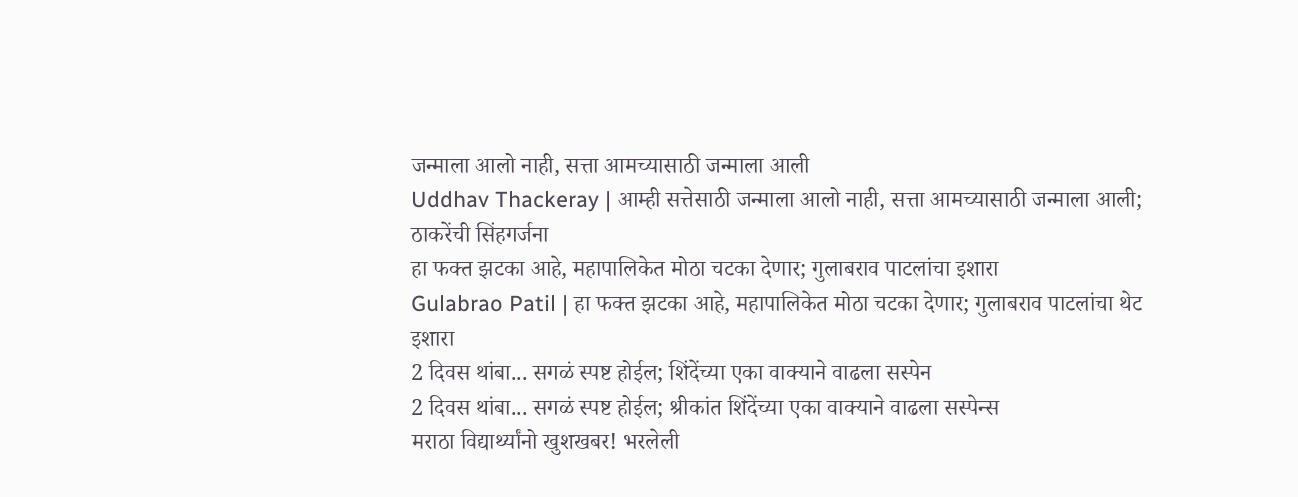जन्माला आलो नाही, सत्ता आमच्यासाठी जन्माला आली
Uddhav Thackeray | आम्ही सत्तेसाठी जन्माला आलो नाही, सत्ता आमच्यासाठी जन्माला आली; ठाकरेंची सिंहगर्जना
हा फक्त झटका आहे, महापालिकेत मोठा चटका देणार; गुलाबराव पाटलांचा इशारा
Gulabrao Patil | हा फक्त झटका आहे, महापालिकेत मोठा चटका देणार; गुलाबराव पाटलांचा थेट इशारा
2 दिवस थांबा... सगळं स्पष्ट होईल; शिंदेंच्या एका वाक्याने वाढला सस्पेन
2 दिवस थांबा... सगळं स्पष्ट होईल; श्रीकांत शिंदेंच्या एका वाक्याने वाढला सस्पेन्स
मराठा विद्यार्थ्यांनो खुशखबर! भरलेली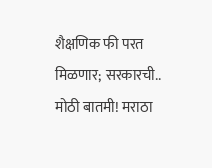शैक्षणिक फी परत मिळणार; सरकारची..
मोठी बातमी! मराठा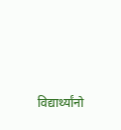विद्यार्थ्यांनो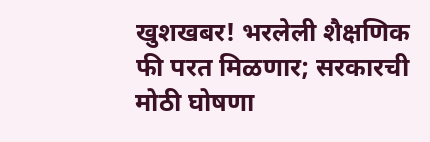खुशखबर! भरलेली शैक्षणिक फी परत मिळणार; सरकारची मोठी घोषणा